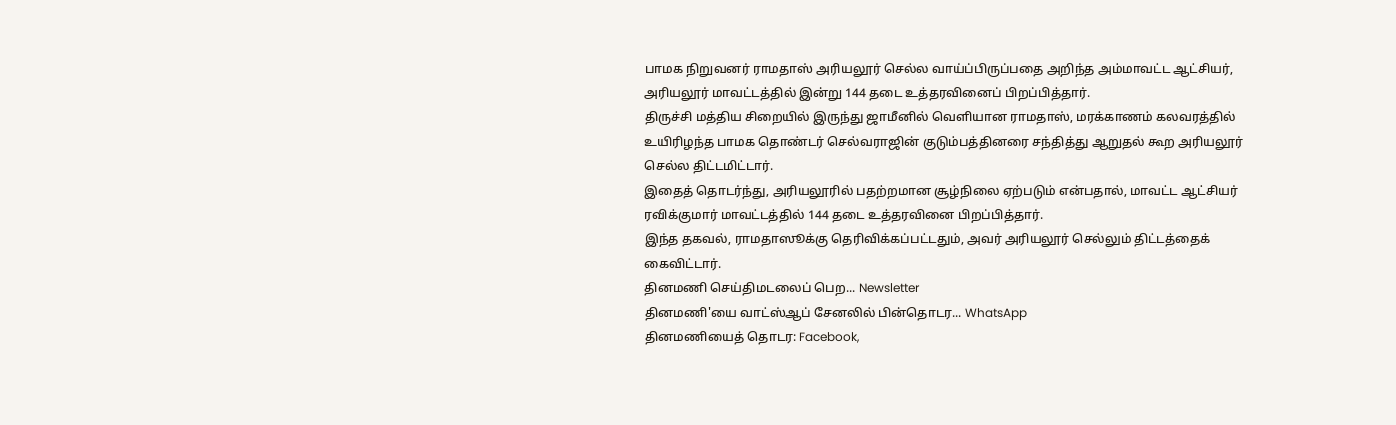பாமக நிறுவனர் ராமதாஸ் அரியலூர் செல்ல வாய்ப்பிருப்பதை அறிந்த அம்மாவட்ட ஆட்சியர், அரியலூர் மாவட்டத்தில் இன்று 144 தடை உத்தரவினைப் பிறப்பித்தார்.
திருச்சி மத்திய சிறையில் இருந்து ஜாமீனில் வெளியான ராமதாஸ், மரக்காணம் கலவரத்தில் உயிரிழந்த பாமக தொண்டர் செல்வராஜின் குடும்பத்தினரை சந்தித்து ஆறுதல் கூற அரியலூர் செல்ல திட்டமிட்டார்.
இதைத் தொடர்ந்து, அரியலூரில் பதற்றமான சூழ்நிலை ஏற்படும் என்பதால், மாவட்ட ஆட்சியர் ரவிக்குமார் மாவட்டத்தில் 144 தடை உத்தரவினை பிறப்பித்தார்.
இந்த தகவல், ராமதாஸூக்கு தெரிவிக்கப்பட்டதும், அவர் அரியலூர் செல்லும் திட்டத்தைக் கைவிட்டார்.
தினமணி செய்திமடலைப் பெற... Newsletter
தினமணி'யை வாட்ஸ்ஆப் சேனலில் பின்தொடர... WhatsApp
தினமணியைத் தொடர: Facebook,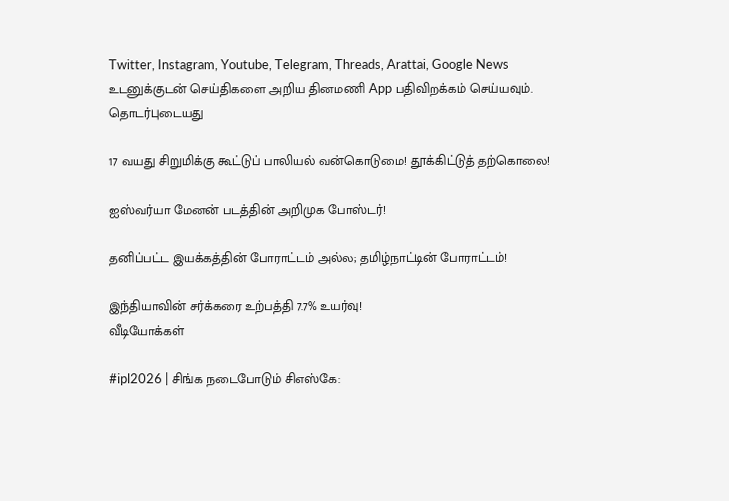Twitter, Instagram, Youtube, Telegram, Threads, Arattai, Google News
உடனுக்குடன் செய்திகளை அறிய தினமணி App பதிவிறக்கம் செய்யவும்.
தொடர்புடையது

17 வயது சிறுமிக்கு கூட்டுப் பாலியல் வன்கொடுமை! தூக்கிட்டுத் தற்கொலை!

ஐஸ்வர்யா மேனன் படத்தின் அறிமுக போஸ்டர்!

தனிப்பட்ட இயக்கத்தின் போராட்டம் அல்ல; தமிழ்நாட்டின் போராட்டம்!

இந்தியாவின் சர்க்கரை உற்பத்தி 7.7% உயர்வு!
வீடியோக்கள்

#ipl2026 | சிங்க நடைபோடும் சிஎஸ்கே: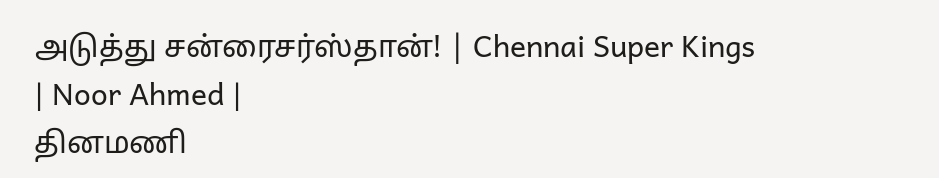அடுத்து சன்ரைசர்ஸ்தான்! | Chennai Super Kings | Noor Ahmed |
தினமணி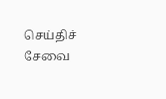செய்திச் சேவை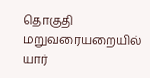தொகுதி மறுவரையறையில் யார்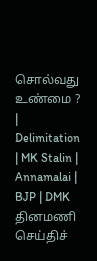சொல்வது உண்மை ? | Delimitation | MK Stalin | Annamalai | BJP | DMK
தினமணி செய்திச்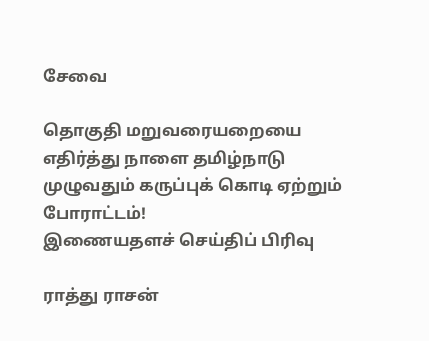சேவை

தொகுதி மறுவரையறையை எதிர்த்து நாளை தமிழ்நாடு முழுவதும் கருப்புக் கொடி ஏற்றும் போராட்டம்!
இணையதளச் செய்திப் பிரிவு

ராத்து ராசன்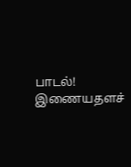பாடல்!
இணையதளச்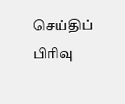செய்திப் பிரிவு